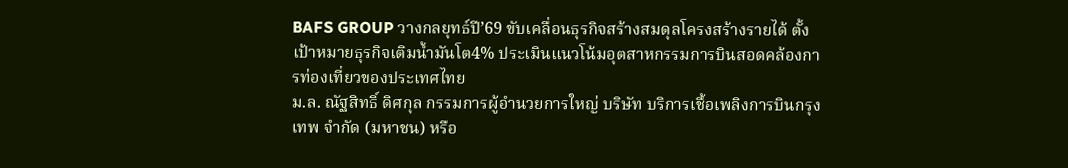BAFS GROUP วางกลยุทธ์ปี’69 ขับเคลื่อนธุรกิจสร้างสมดุลโครงสร้างรายได้ ตั้งเป้าหมายธุรกิจเติมน้ำมันโต4% ประเมินแนวโน้มอุตสาหกรรมการบินสอดคล้องการท่องเที่ยวของประเทศไทย
ม.ล. ณัฐสิทธิ์ ดิศกุล กรรมการผู้อำนวยการใหญ่ บริษัท บริการเชื้อเพลิงการบินกรุงเทพ จำกัด (มหาชน) หรือ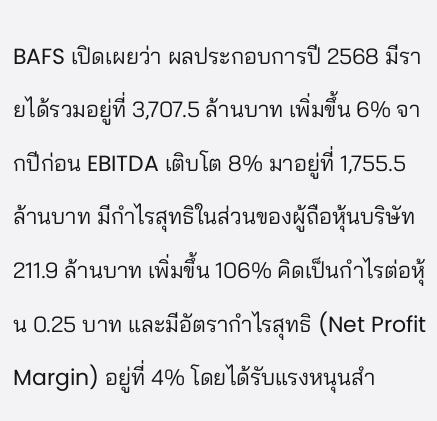BAFS เปิดเผยว่า ผลประกอบการปี 2568 มีรายได้รวมอยู่ที่ 3,707.5 ล้านบาท เพิ่มขึ้น 6% จากปีก่อน EBITDA เติบโต 8% มาอยู่ที่ 1,755.5 ล้านบาท มีกำไรสุทธิในส่วนของผู้ถือหุ้นบริษัท 211.9 ล้านบาท เพิ่มขึ้น 106% คิดเป็นกำไรต่อหุ้น 0.25 บาท และมีอัตรากำไรสุทธิ (Net Profit Margin) อยู่ที่ 4% โดยได้รับแรงหนุนสำ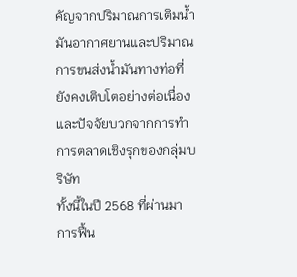คัญจากปริมาณการเติมน้ำมันอากาศยานและปริมาณการขนส่งน้ำมันทางท่อที่ยังคงเติบโตอย่างต่อเนื่อง และปัจจัยบวกจากการทำการตลาดเชิงรุกของกลุ่มบริษัท
ทั้งนี้ในปี 2568 ที่ผ่านมาการฟื้น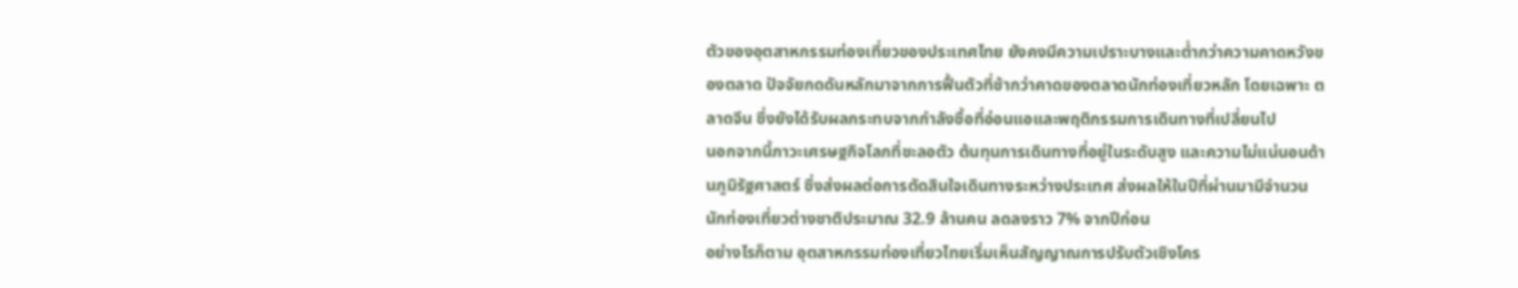ตัวของอุตสาหกรรมท่องเที่ยวของประเทศไทย ยังคงมีความเปราะบางและต่ำกว่าความคาดหวังของตลาด ปัจจัยกดดันหลักมาจากการฟื้นตัวที่ช้ากว่าคาดของตลาดนักท่องเที่ยวหลัก โดยเฉพาะ ตลาดจีน ซึ่งยังได้รับผลกระทบจากกำลังซื้อที่อ่อนแอและพฤติกรรมการเดินทางที่เปลี่ยนไป
นอกจากนี้ภาวะเศรษฐกิจโลกที่ชะลอตัว ต้นทุนการเดินทางที่อยู่ในระดับสูง และความไม่แน่นอนด้านภูมิรัฐศาสตร์ ซึ่งส่งผลต่อการตัดสินใจเดินทางระหว่างประเทศ ส่งผลให้ในปีที่ผ่านมามีจำนวนนักท่องเที่ยวต่างชาติประมาณ 32.9 ล้านคน ลดลงราว 7% จากปีก่อน
อย่างไรก็ตาม อุตสาหกรรมท่องเที่ยวไทยเริ่มเห็นสัญญาณการปรับตัวเชิงโคร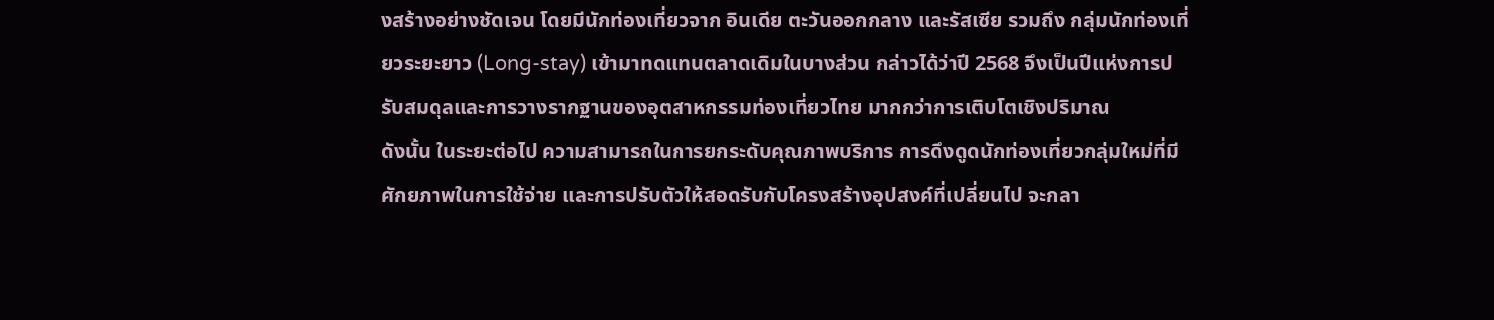งสร้างอย่างชัดเจน โดยมีนักท่องเที่ยวจาก อินเดีย ตะวันออกกลาง และรัสเซีย รวมถึง กลุ่มนักท่องเที่ยวระยะยาว (Long-stay) เข้ามาทดแทนตลาดเดิมในบางส่วน กล่าวได้ว่าปี 2568 จึงเป็นปีแห่งการปรับสมดุลและการวางรากฐานของอุตสาหกรรมท่องเที่ยวไทย มากกว่าการเติบโตเชิงปริมาณ
ดังนั้น ในระยะต่อไป ความสามารถในการยกระดับคุณภาพบริการ การดึงดูดนักท่องเที่ยวกลุ่มใหม่ที่มีศักยภาพในการใช้จ่าย และการปรับตัวให้สอดรับกับโครงสร้างอุปสงค์ที่เปลี่ยนไป จะกลา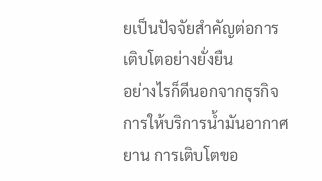ยเป็นปัจจัยสำคัญต่อการเติบโตอย่างยั่งยืน
อย่างไรก็ดีนอกจากธุรกิจการให้บริการน้ำมันอากาศยาน การเติบโตขอ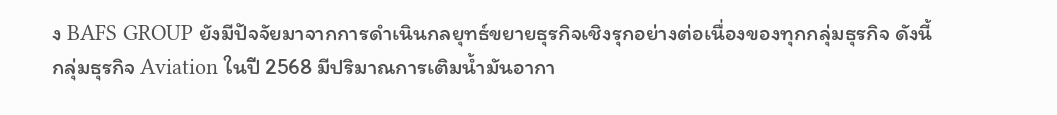ง BAFS GROUP ยังมีปัจจัยมาจากการดำเนินกลยุทธ์ขยายธุรกิจเชิงรุกอย่างต่อเนื่องของทุกกลุ่มธุรกิจ ดังนี้
กลุ่มธุรกิจ Aviation ในปี 2568 มีปริมาณการเติมน้ำมันอากา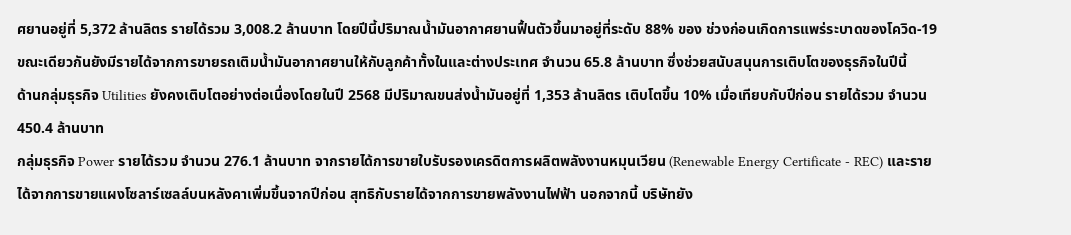ศยานอยู่ที่ 5,372 ล้านลิตร รายได้รวม 3,008.2 ล้านบาท โดยปีนี้ปริมาณน้ำมันอากาศยานฟื้นตัวขึ้นมาอยู่ที่ระดับ 88% ของ ช่วงก่อนเกิดการแพร่ระบาดของโควิด-19 ขณะเดียวกันยังมีรายได้จากการขายรถเติมน้ำมันอากาศยานให้กับลูกค้าทั้งในและต่างประเทศ จำนวน 65.8 ล้านบาท ซึ่งช่วยสนับสนุนการเติบโตของธุรกิจในปีนี้
ด้านกลุ่มธุรกิจ Utilities ยังคงเติบโตอย่างต่อเนื่องโดยในปี 2568 มีปริมาณขนส่งน้ำมันอยู่ที่ 1,353 ล้านลิตร เติบโตขึ้น 10% เมื่อเทียบกับปีก่อน รายได้รวม จำนวน 450.4 ล้านบาท
กลุ่มธุรกิจ Power รายได้รวม จำนวน 276.1 ล้านบาท จากรายได้การขายใบรับรองเครดิตการผลิตพลังงานหมุนเวียน (Renewable Energy Certificate - REC) และรายได้จากการขายแผงโซลาร์เซลล์บนหลังคาเพิ่มขึ้นจากปีก่อน สุทธิกับรายได้จากการขายพลังงานไฟฟ้า นอกจากนี้ บริษัทยัง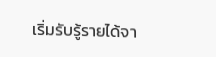เริ่มรับรู้รายได้จา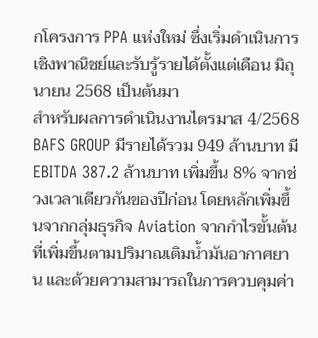กโครงการ PPA แห่งใหม่ ซึ่งเริ่มดำเนินการเชิงพาณิชย์และรับรู้รายได้ตั้งแต่เดือน มิถุนายน 2568 เป็นต้นมา
สำหรับผลการดำเนินงานไตรมาส 4/2568 BAFS GROUP มีรายได้รวม 949 ล้านบาท มี EBITDA 387.2 ล้านบาท เพิ่มขึ้น 8% จากช่วงเวลาเดียวกันของปีก่อน โดยหลักเพิ่มขึ้นจากกลุ่มธุรกิจ Aviation จากกำไรขั้นต้นที่เพิ่มขึ้นตามปริมาณเติมน้ำมันอากาศยาน และด้วยความสามารถในการควบคุมค่า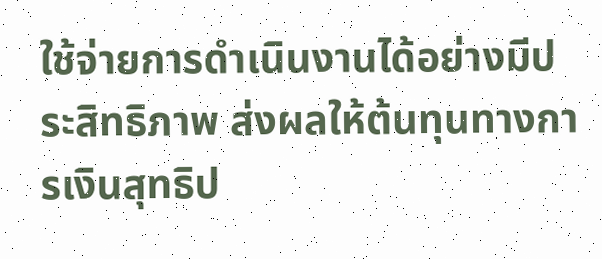ใช้จ่ายการดำเนินงานได้อย่างมีประสิทธิภาพ ส่งผลให้ต้นทุนทางการเงินสุทธิป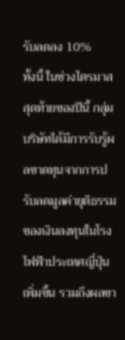รับลดลง 10%
ทั้งนี้ ในช่วงไตรมาสสุดท้ายของปีนี้ กลุ่มบริษัทได้มีการรับรู้ผลขาดทุนจากการปรับลดมูลค่ายุติธรรมของเงินลงทุนในโรงไฟฟ้าประเทศญี่ปุ่นเพิ่มขึ้น รวมถึงผลขา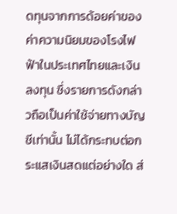ดทุนจากการด้อยค่าของค่าความนิยมของโรงไฟฟ้าในประเทศไทยและเงินลงทุน ซึ่งรายการดังกล่าวถือเป็นค่าใช้จ่ายทางบัญชีเท่านั้น ไม่ได้กระทบต่อกระแสเงินสดแต่อย่างใด ส่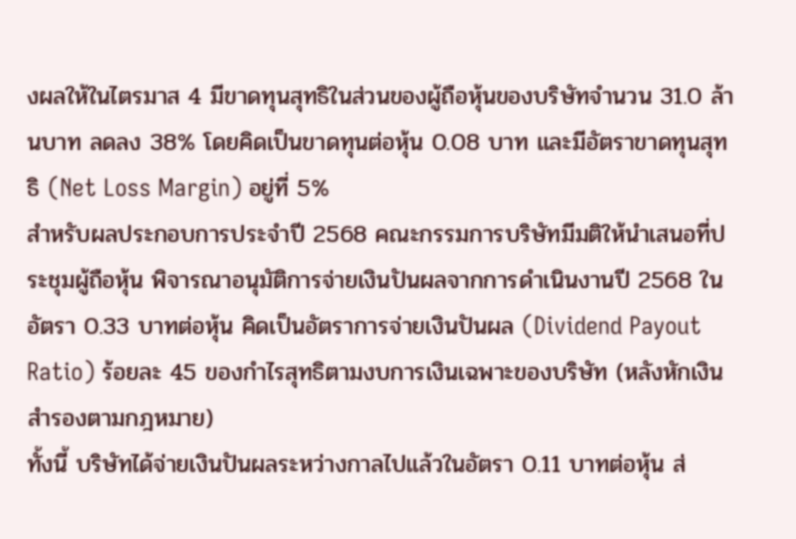งผลให้ในไตรมาส 4 มีขาดทุนสุทธิในส่วนของผู้ถือหุ้นของบริษัทจำนวน 31.0 ล้านบาท ลดลง 38% โดยคิดเป็นขาดทุนต่อหุ้น 0.08 บาท และมีอัตราขาดทุนสุทธิ (Net Loss Margin) อยู่ที่ 5%
สำหรับผลประกอบการประจำปี 2568 คณะกรรมการบริษัทมีมติให้นำเสนอที่ประชุมผู้ถือหุ้น พิจารณาอนุมัติการจ่ายเงินปันผลจากการดำเนินงานปี 2568 ในอัตรา 0.33 บาทต่อหุ้น คิดเป็นอัตราการจ่ายเงินปันผล (Dividend Payout Ratio) ร้อยละ 45 ของกำไรสุทธิตามงบการเงินเฉพาะของบริษัท (หลังหักเงินสำรองตามกฎหมาย)
ทั้งนี้ บริษัทได้จ่ายเงินปันผลระหว่างกาลไปแล้วในอัตรา 0.11 บาทต่อหุ้น ส่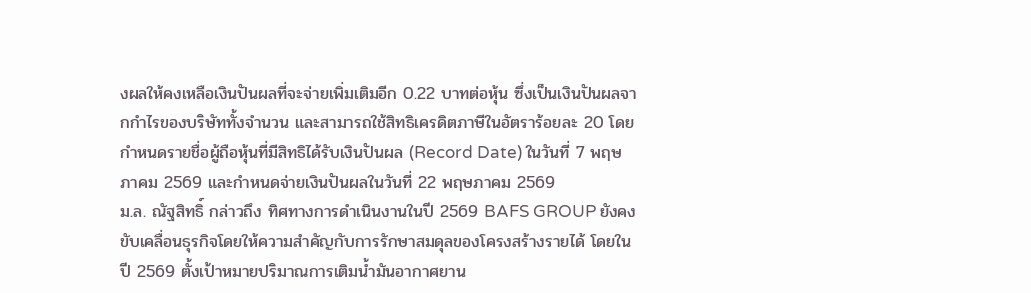งผลให้คงเหลือเงินปันผลที่จะจ่ายเพิ่มเติมอีก 0.22 บาทต่อหุ้น ซึ่งเป็นเงินปันผลจากกำไรของบริษัททั้งจำนวน และสามารถใช้สิทธิเครดิตภาษีในอัตราร้อยละ 20 โดยกำหนดรายชื่อผู้ถือหุ้นที่มีสิทธิได้รับเงินปันผล (Record Date) ในวันที่ 7 พฤษภาคม 2569 และกำหนดจ่ายเงินปันผลในวันที่ 22 พฤษภาคม 2569
ม.ล. ณัฐสิทธิ์ กล่าวถึง ทิศทางการดำเนินงานในปี 2569 BAFS GROUP ยังคงขับเคลื่อนธุรกิจโดยให้ความสำคัญกับการรักษาสมดุลของโครงสร้างรายได้ โดยในปี 2569 ตั้งเป้าหมายปริมาณการเติมน้ำมันอากาศยาน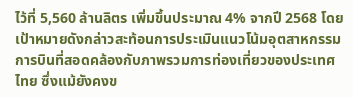ไว้ที่ 5,560 ล้านลิตร เพิ่มขึ้นประมาณ 4% จากปี 2568 โดยเป้าหมายดังกล่าวสะท้อนการประเมินแนวโน้มอุตสาหกรรมการบินที่สอดคล้องกับภาพรวมการท่องเที่ยวของประเทศไทย ซึ่งแม้ยังคงข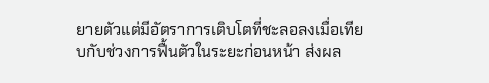ยายตัวแต่มีอัตราการเติบโตที่ชะลอลงเมื่อเทียบกับช่วงการฟื้นตัวในระยะก่อนหน้า ส่งผล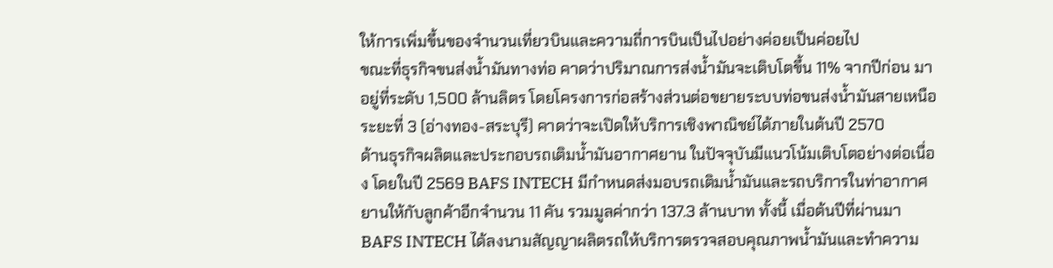ให้การเพิ่มขึ้นของจำนวนเที่ยวบินและความถี่การบินเป็นไปอย่างค่อยเป็นค่อยไป
ขณะที่ธุรกิจขนส่งน้ำมันทางท่อ คาดว่าปริมาณการส่งน้ำมันจะเติบโตขึ้น 11% จากปีก่อน มาอยู่ที่ระดับ 1,500 ล้านลิตร โดยโครงการก่อสร้างส่วนต่อขยายระบบท่อขนส่งน้ำมันสายเหนือระยะที่ 3 (อ่างทอง-สระบุรี) คาดว่าจะเปิดให้บริการเชิงพาณิชย์ได้ภายในต้นปี 2570
ด้านธุรกิจผลิตและประกอบรถเติมน้ำมันอากาศยาน ในปัจจุบันมีแนวโน้มเติบโตอย่างต่อเนื่อง โดยในปี 2569 BAFS INTECH มีกำหนดส่งมอบรถเติมน้ำมันและรถบริการในท่าอากาศยานให้กับลูกค้าอีกจำนวน 11 คัน รวมมูลค่ากว่า 137.3 ล้านบาท ทั้งนี้ เมื่อต้นปีที่ผ่านมา BAFS INTECH ได้ลงนามสัญญาผลิตรถให้บริการตรวจสอบคุณภาพน้ำมันและทำความ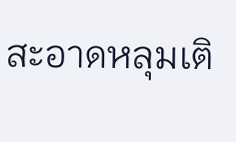สะอาดหลุมเติ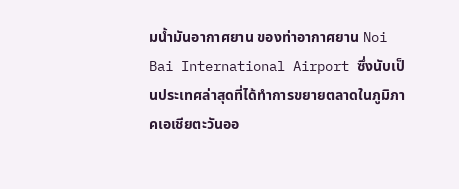มน้ำมันอากาศยาน ของท่าอากาศยาน Noi Bai International Airport ซึ่งนับเป็นประเทศล่าสุดที่ได้ทำการขยายตลาดในภูมิภาคเอเชียตะวันออ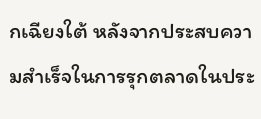กเฉียงใต้ หลังจากประสบความสำเร็จในการรุกตลาดในประ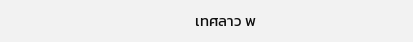เทศลาว พ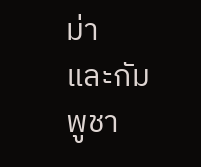ม่า และกัมพูชา